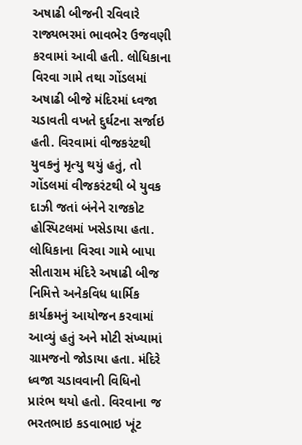અષાઢી બીજની રવિવારે રાજ્યભરમાં ભાવભેર ઉજવણી કરવામાં આવી હતી. લોધિકાના વિરવા ગામે તથા ગોંડલમાં અષાઢી બીજે મંદિરમાં ધ્વજા ચડાવતી વખતે દુર્ઘટના સર્જાઇ હતી. વિરવામાં વીજકરંટથી યુવકનું મૃત્યુ થયું હતું, તો ગોંડલમાં વીજકરંટથી બે યુવક દાઝી જતાં બંનેને રાજકોટ હોસ્પિટલમાં ખસેડાયા હતા. લોધિકાના વિરવા ગામે બાપા સીતારામ મંદિરે અષાઢી બીજ નિમિત્તે અનેકવિધ ધાર્મિક કાર્યક્રમનું આયોજન કરવામાં આવ્યું હતું અને મોટી સંખ્યામાં ગ્રામજનો જોડાયા હતા. મંદિરે ધ્વજા ચડાવવાની વિધિનો પ્રારંભ થયો હતો. વિરવાના જ ભરતભાઇ કડવાભાઇ ખૂંટ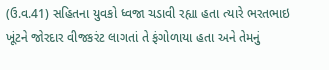(ઉ.વ.41) સહિતના યુવકો ધ્વજા ચડાવી રહ્યા હતા ત્યારે ભરતભાઇ ખૂંટને જોરદાર વીજકરંટ લાગતાં તે ફંગોળાયા હતા અને તેમનું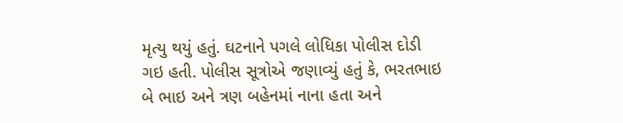મૃત્યુ થયું હતું. ઘટનાને પગલે લોધિકા પોલીસ દોડી ગઇ હતી. પોલીસ સૂત્રોએ જણાવ્યું હતું કે, ભરતભાઇ બે ભાઇ અને ત્રણ બહેનમાં નાના હતા અને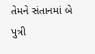તેમને સંતાનમાં બે પુત્રી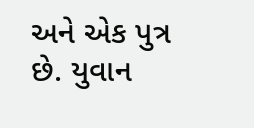અને એક પુત્ર છે. યુવાન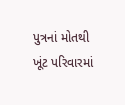પુત્રનાં મોતથી ખૂંટ પરિવારમાં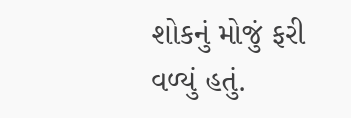શોકનું મોજું ફરી વળ્યું હતું.